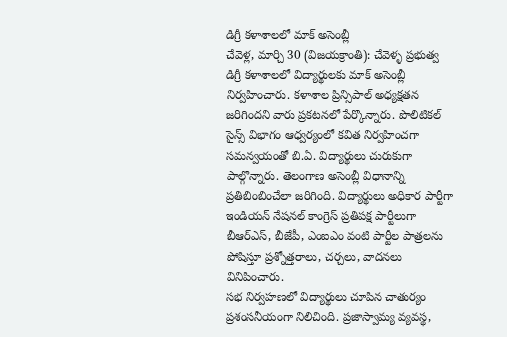డిగ్రీ కళాశాలలో మాక్ అసెంబ్లీ
చేవెళ్ల, మార్చి 30 (విజయక్రాంతి): చేవెళ్ళ ప్రభుత్వ డిగ్రీ కళాశాలలో విద్యార్థులకు మాక్ అసెంబ్లీ నిర్వహించారు. కళాశాల ప్రిన్సిపాల్ అధ్యక్షతన జరిగిందని వారు ప్రకటనలో పేర్కొన్నారు. పొలిటికల్ సైన్స్ విభాగం ఆధ్వర్యంలో కవిత నిర్వహించగా సమన్వయంతో బి.ఏ. విద్యార్థులు చురుకుగా పాల్గొన్నారు. తెలంగాణ అసెంబ్లీ విధానాన్ని ప్రతిబింబించేలా జరిగింది. విద్యార్థులు అధికార పార్టీగా ఇండియన్ నేషనల్ కాంగ్రెస్ ప్రతిపక్ష పార్టీలుగా బీఆర్ఎస్, బీజేపీ, ఎంఐఎం వంటి పార్టీల పాత్రలను పోషిస్తూ ప్రశ్నోత్తరాలు, చర్చలు, వాదనలు వినిపించారు.
సభ నిర్వహణలో విద్యార్థులు చూపిన చాతుర్యం ప్రశంసనీయంగా నిలిచింది. ప్రజాస్వామ్య వ్యవస్థ,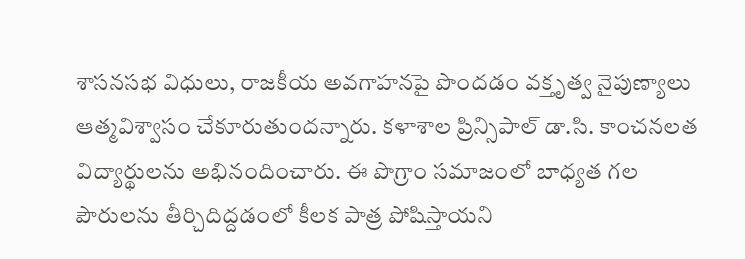శాసనసభ విధులు, రాజకీయ అవగాహనపై పొందడం వక్తృత్వ నైపుణ్యాలు ఆత్మవిశ్వాసం చేకూరుతుందన్నారు. కళాశాల ప్రిన్సిపాల్ డా.సి. కాంచనలత విద్యార్థులను అభినందించారు. ఈ పొగ్రాం సమాజంలో బాధ్యత గల పౌరులను తీర్చిదిద్దడంలో కీలక పాత్ర పోషిస్తాయని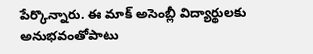పేర్కొన్నారు. ఈ మాక్ అసెంబ్లీ విద్యార్థులకు అనుభవంతోపాటు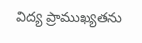విద్య ప్రాముఖ్యతను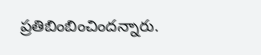ప్రతిబింబించిందన్నారు.